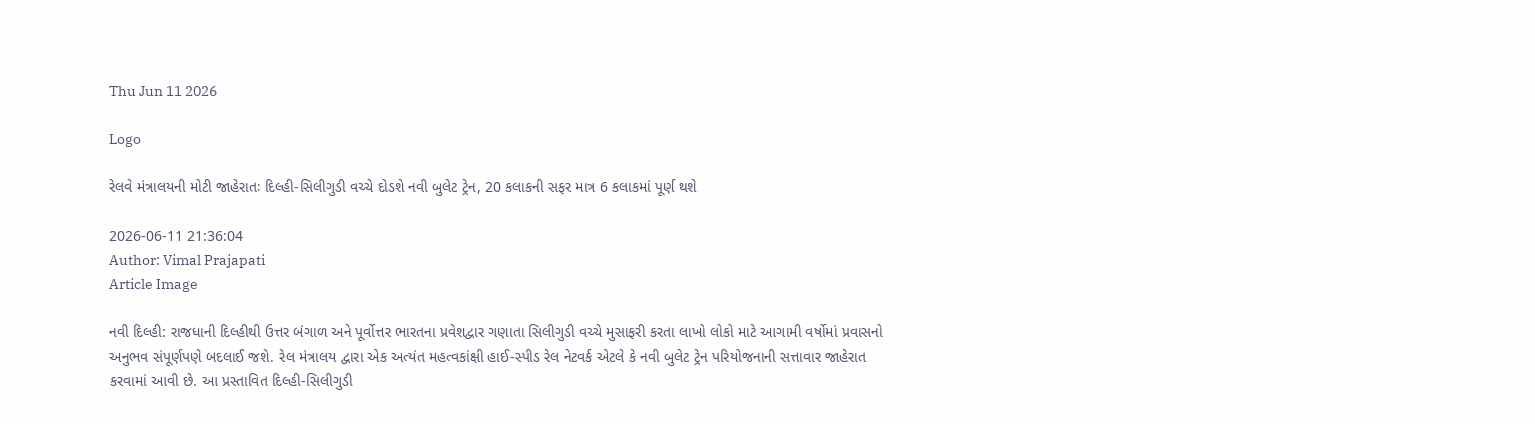Thu Jun 11 2026

Logo

રેલવે મંત્રાલયની મોટી જાહેરાતઃ દિલ્હી-સિલીગુડી વચ્ચે દોડશે નવી બુલેટ ટ્રેન, 20 કલાકની સફર માત્ર 6 કલાકમાં પૂર્ણ થશે

2026-06-11 21:36:04
Author: Vimal Prajapati
Article Image

નવી દિલ્હી: રાજધાની દિલ્હીથી ઉત્તર બંગાળ અને પૂર્વોત્તર ભારતના પ્રવેશદ્વાર ગણાતા સિલીગુડી વચ્ચે મુસાફરી કરતા લાખો લોકો માટે આગામી વર્ષોમાં પ્રવાસનો અનુભવ સંપૂર્ણપણે બદલાઈ જશે. રેલ મંત્રાલય દ્વારા એક અત્યંત મહત્વકાંક્ષી હાઈ-સ્પીડ રેલ નેટવર્ક એટલે કે નવી બુલેટ ટ્રેન પરિયોજનાની સત્તાવાર જાહેરાત કરવામાં આવી છે. આ પ્રસ્તાવિત દિલ્હી-સિલીગુડી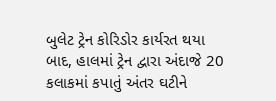બુલેટ ટ્રેન કોરિડોર કાર્યરત થયા બાદ, હાલમાં ટ્રેન દ્વારા અંદાજે 20 કલાકમાં કપાતું અંતર ઘટીને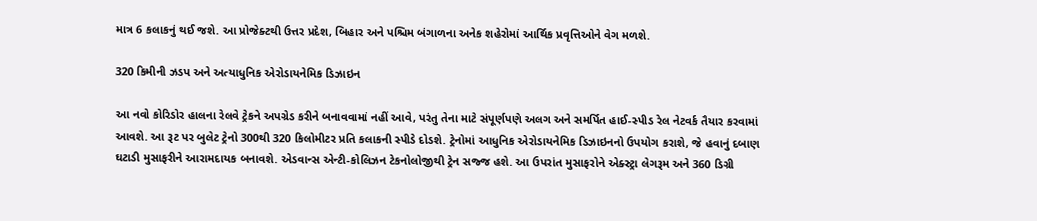માત્ર 6 કલાકનું થઈ જશે. આ પ્રોજેક્ટથી ઉત્તર પ્રદેશ, બિહાર અને પશ્ચિમ બંગાળના અનેક શહેરોમાં આર્થિક પ્રવૃત્તિઓને વેગ મળશે.

320 કિમીની ઝડપ અને અત્યાધુનિક એરોડાયનેમિક ડિઝાઇન

આ નવો કોરિડોર હાલના રેલવે ટ્રેકને અપગ્રેડ કરીને બનાવવામાં નહીં આવે, પરંતુ તેના માટે સંપૂર્ણપણે અલગ અને સમર્પિત હાઈ-સ્પીડ રેલ નેટવર્ક તૈયાર કરવામાં આવશે. આ રૂટ પર બુલેટ ટ્રેનો 300થી 320 કિલોમીટર પ્રતિ કલાકની સ્પીડે દોડશે. ટ્રેનોમાં આધુનિક એરોડાયનેમિક ડિઝાઇનનો ઉપયોગ કરાશે, જે હવાનું દબાણ ઘટાડી મુસાફરીને આરામદાયક બનાવશે. એડવાન્સ એન્ટી-કોલિઝન ટેકનોલોજીથી ટ્રેન સજ્જ હશે. આ ઉપરાંત મુસાફરોને એક્સ્ટ્રા લેગરૂમ અને 360 ડિગ્રી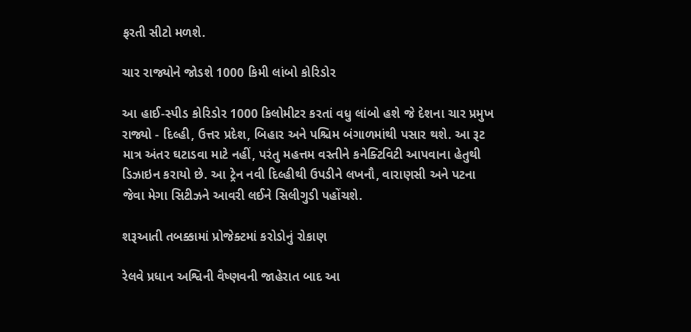ફરતી સીટો મળશે.

ચાર રાજ્યોને જોડશે 1000 કિમી લાંબો કોરિડોર

આ હાઈ-સ્પીડ કોરિડોર 1000 કિલોમીટર કરતાં વધુ લાંબો હશે જે દેશના ચાર પ્રમુખ રાજ્યો - દિલ્હી, ઉત્તર પ્રદેશ, બિહાર અને પશ્ચિમ બંગાળમાંથી પસાર થશે. આ રૂટ માત્ર અંતર ઘટાડવા માટે નહીં, પરંતુ મહત્તમ વસ્તીને કનેક્ટિવિટી આપવાના હેતુથી ડિઝાઇન કરાયો છે. આ ટ્રેન નવી દિલ્હીથી ઉપડીને લખનૌ, વારાણસી અને પટના જેવા મેગા સિટીઝને આવરી લઈને સિલીગુડી પહોંચશે.

શરૂઆતી તબક્કામાં પ્રોજેક્ટમાં કરોડોનું રોકાણ

રેલવે પ્રધાન અશ્વિની વૈષ્ણવની જાહેરાત બાદ આ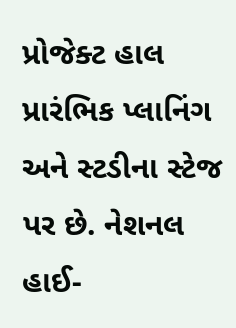પ્રોજેક્ટ હાલ પ્રારંભિક પ્લાનિંગ અને સ્ટડીના સ્ટેજ પર છે. નેશનલ હાઈ-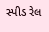સ્પીડ રેલ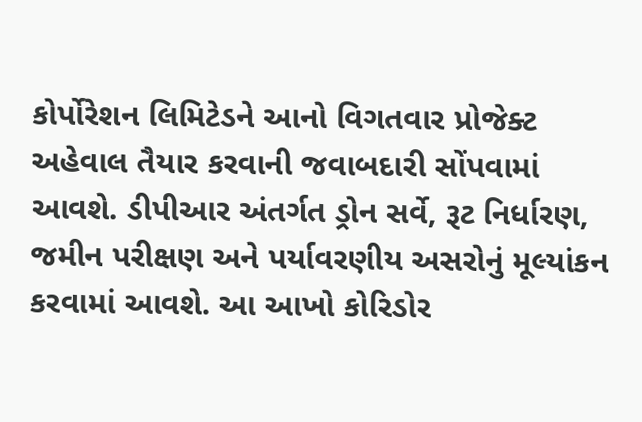કોર્પોરેશન લિમિટેડને આનો વિગતવાર પ્રોજેક્ટ અહેવાલ તૈયાર કરવાની જવાબદારી સોંપવામાં આવશે. ડીપીઆર અંતર્ગત ડ્રોન સર્વે, રૂટ નિર્ધારણ, જમીન પરીક્ષણ અને પર્યાવરણીય અસરોનું મૂલ્યાંકન કરવામાં આવશે. આ આખો કોરિડોર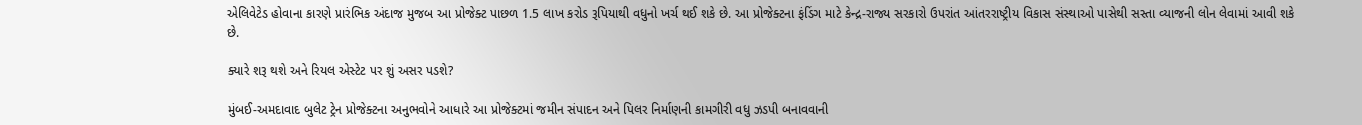એલિવેટેડ હોવાના કારણે પ્રારંભિક અંદાજ મુજબ આ પ્રોજેક્ટ પાછળ 1.5 લાખ કરોડ રૂપિયાથી વધુનો ખર્ચ થઈ શકે છે. આ પ્રોજેક્ટના ફંડિંગ માટે કેન્દ્ર-રાજ્ય સરકારો ઉપરાંત આંતરરાષ્ટ્રીય વિકાસ સંસ્થાઓ પાસેથી સસ્તા વ્યાજની લોન લેવામાં આવી શકે છે.

ક્યારે શરૂ થશે અને રિયલ એસ્ટેટ પર શું અસર પડશે?

મુંબઈ-અમદાવાદ બુલેટ ટ્રેન પ્રોજેક્ટના અનુભવોને આધારે આ પ્રોજેક્ટમાં જમીન સંપાદન અને પિલર નિર્માણની કામગીરી વધુ ઝડપી બનાવવાની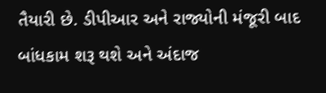તૈયારી છે. ડીપીઆર અને રાજ્યોની મંજૂરી બાદ બાંધકામ શરૂ થશે અને અંદાજ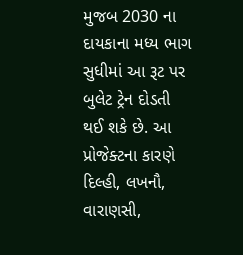મુજબ 2030 ના દાયકાના મધ્ય ભાગ સુધીમાં આ રૂટ પર બુલેટ ટ્રેન દોડતી થઈ શકે છે. આ પ્રોજેક્ટના કારણે દિલ્હી, લખનૌ, વારાણસી,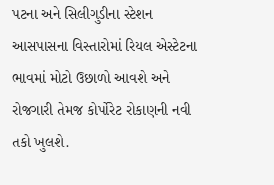પટના અને સિલીગુડીના સ્ટેશન આસપાસના વિસ્તારોમાં રિયલ એસ્ટેટના ભાવમાં મોટો ઉછાળો આવશે અને રોજગારી તેમજ કોર્પોરેટ રોકાણની નવી તકો ખુલશે.